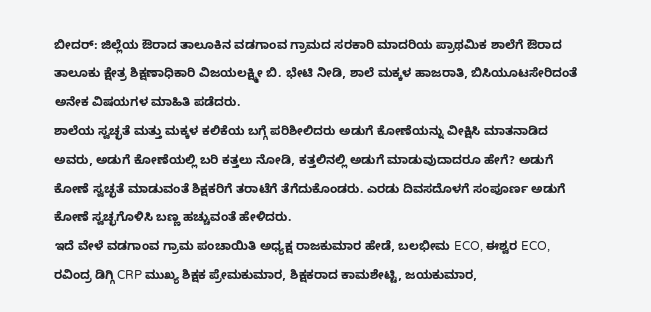ಬೀದರ್: ಜಿಲ್ಲೆಯ ಔರಾದ ತಾಲೂಕಿನ ವಡಗಾಂವ ಗ್ರಾಮದ ಸರಕಾರಿ ಮಾದರಿಯ ಪ್ರಾಥಮಿಕ ಶಾಲೆಗೆ ಔರಾದ ತಾಲೂಕು ಕ್ಷೇತ್ರ ಶಿಕ್ಷಣಾಧಿಕಾರಿ ವಿಜಯಲಕ್ಷ್ಮೀ ಬಿ. ಭೇಟಿ ನೀಡಿ, ಶಾಲೆ ಮಕ್ಕಳ ಹಾಜರಾತಿ, ಬಿಸಿಯೂಟಸೇರಿದಂತೆ ಅನೇಕ ವಿಷಯಗಳ ಮಾಹಿತಿ ಪಡೆದರು.
ಶಾಲೆಯ ಸ್ವಚ್ಛತೆ ಮತ್ತು ಮಕ್ಕಳ ಕಲಿಕೆಯ ಬಗ್ಗೆ ಪರಿಶೀಲಿದರು ಅಡುಗೆ ಕೋಣೆಯನ್ನು ವೀಕ್ಷಿಸಿ ಮಾತನಾಡಿದ ಅವರು, ಅಡುಗೆ ಕೋಣೆಯಲ್ಲಿ ಬರಿ ಕತ್ತಲು ನೋಡಿ, ಕತ್ತಲಿನಲ್ಲಿ ಅಡುಗೆ ಮಾಡುವುದಾದರೂ ಹೇಗೆ? ಅಡುಗೆ ಕೋಣೆ ಸ್ವಚ್ಛತೆ ಮಾಡುವಂತೆ ಶಿಕ್ಷಕರಿಗೆ ತರಾಟೆಗೆ ತೆಗೆದುಕೊಂಡರು. ಎರಡು ದಿವಸದೊಳಗೆ ಸಂಪೂರ್ಣ ಅಡುಗೆ ಕೋಣೆ ಸ್ವಚ್ಛಗೊಳಿಸಿ ಬಣ್ಣ ಹಚ್ಚುವಂತೆ ಹೇಳಿದರು.
ಇದೆ ವೇಳೆ ವಡಗಾಂವ ಗ್ರಾಮ ಪಂಚಾಯಿತಿ ಅಧ್ಯಕ್ಷ ರಾಜಕುಮಾರ ಹೇಡೆ, ಬಲಭೀಮ ECO, ಈಶ್ವರ ECO, ರವಿಂದ್ರ ಡಿಗ್ಗಿ CRP ಮುಖ್ಯ ಶಿಕ್ಷಕ ಪ್ರೇಮಕುಮಾರ, ಶಿಕ್ಷಕರಾದ ಕಾಮಶೇಟ್ಟಿ, ಜಯಕುಮಾರ,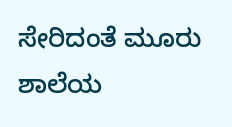ಸೇರಿದಂತೆ ಮೂರು ಶಾಲೆಯ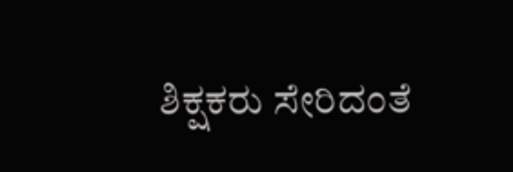ಶಿಕ್ಷಕರು ಸೇರಿದಂತೆ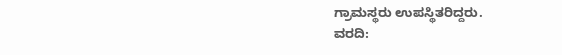ಗ್ರಾಮಸ್ಥರು ಉಪಸ್ಥಿತರಿದ್ದರು.
ವರದಿ: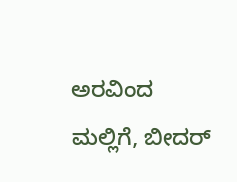ಅರವಿಂದ ಮಲ್ಲಿಗೆ, ಬೀದರ್